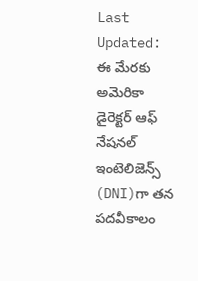Last Updated:
ఈ మేరకు అమెరికా డైరెక్టర్ ఆఫ్ నేషనల్ ఇంటెలిజెన్స్ (DNI)గా తన పదవీకాలం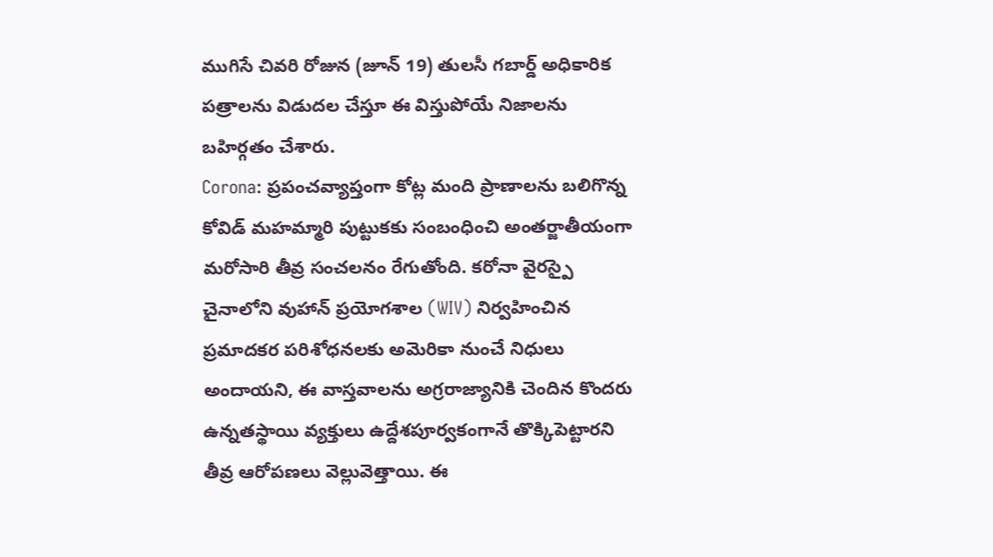ముగిసే చివరి రోజున (జూన్ 19) తులసీ గబార్డ్ అధికారిక పత్రాలను విడుదల చేస్తూ ఈ విస్తుపోయే నిజాలను బహిర్గతం చేశారు.
Corona: ప్రపంచవ్యాప్తంగా కోట్ల మంది ప్రాణాలను బలిగొన్న కోవిడ్ మహమ్మారి పుట్టుకకు సంబంధించి అంతర్జాతీయంగా మరోసారి తీవ్ర సంచలనం రేగుతోంది. కరోనా వైరస్పై చైనాలోని వుహాన్ ప్రయోగశాల (WIV) నిర్వహించిన ప్రమాదకర పరిశోధనలకు అమెరికా నుంచే నిధులు అందాయని, ఈ వాస్తవాలను అగ్రరాజ్యానికి చెందిన కొందరు ఉన్నతస్థాయి వ్యక్తులు ఉద్దేశపూర్వకంగానే తొక్కిపెట్టారని తీవ్ర ఆరోపణలు వెల్లువెత్తాయి. ఈ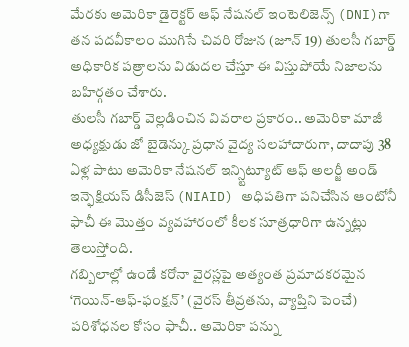మేరకు అమెరికా డైరెక్టర్ ఆఫ్ నేషనల్ ఇంటెలిజెన్స్ (DNI)గా తన పదవీకాలం ముగిసే చివరి రోజున (జూన్ 19) తులసీ గబార్డ్ అధికారిక పత్రాలను విడుదల చేస్తూ ఈ విస్తుపోయే నిజాలను బహిర్గతం చేశారు.
తులసీ గబార్డ్ వెల్లడించిన వివరాల ప్రకారం.. అమెరికా మాజీ అధ్యక్షుడు జో బైడెన్కు ప్రధాన వైద్య సలహాదారుగా, దాదాపు 38 ఏళ్ల పాటు అమెరికా నేషనల్ ఇన్స్టిట్యూట్ ఆఫ్ అలర్జీ అండ్ ఇన్ఫెక్షియస్ డిసీజెస్ (NIAID) అధిపతిగా పనిచేసిన ఆంటోనీ ఫాచీ ఈ మొత్తం వ్యవహారంలో కీలక సూత్రధారిగా ఉన్నట్లు తెలుస్తోంది.
గబ్బిలాల్లో ఉండే కరోనా వైరస్లపై అత్యంత ప్రమాదకరమైన ‘గెయిన్-ఆఫ్-ఫంక్షన్’ (వైరస్ తీవ్రతను, వ్యాప్తిని పెంచే) పరిశోధనల కోసం ఫాచీ.. అమెరికా పన్ను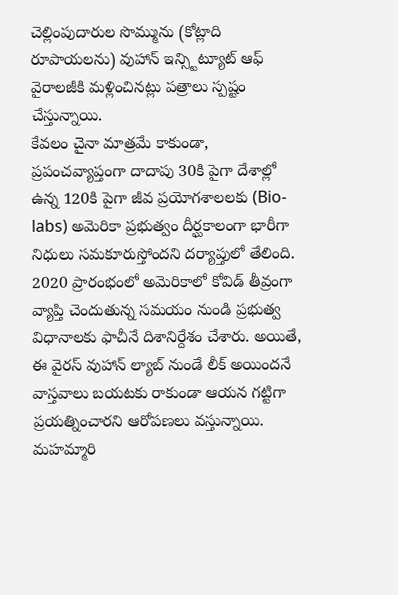చెల్లింపుదారుల సొమ్మును (కోట్లాది రూపాయలను) వుహాన్ ఇన్స్టిట్యూట్ ఆఫ్ వైరాలజీకి మళ్లించినట్లు పత్రాలు స్పష్టం చేస్తున్నాయి.
కేవలం చైనా మాత్రమే కాకుండా, ప్రపంచవ్యాప్తంగా దాదాపు 30కి పైగా దేశాల్లో ఉన్న 120కి పైగా జీవ ప్రయోగశాలలకు (Bio-labs) అమెరికా ప్రభుత్వం దీర్ఘకాలంగా భారీగా నిధులు సమకూరుస్తోందని దర్యాప్తులో తేలింది.
2020 ప్రారంభంలో అమెరికాలో కోవిడ్ తీవ్రంగా వ్యాప్తి చెందుతున్న సమయం నుండి ప్రభుత్వ విధానాలకు ఫాచీనే దిశానిర్దేశం చేశారు. అయితే, ఈ వైరస్ వుహాన్ ల్యాబ్ నుండే లీక్ అయిందనే వాస్తవాలు బయటకు రాకుండా ఆయన గట్టిగా ప్రయత్నించారని ఆరోపణలు వస్తున్నాయి.
మహమ్మారి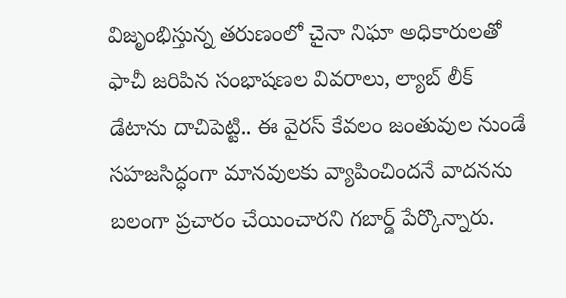విజృంభిస్తున్న తరుణంలో చైనా నిఘా అధికారులతో ఫాచీ జరిపిన సంభాషణల వివరాలు, ల్యాబ్ లీక్ డేటాను దాచిపెట్టి.. ఈ వైరస్ కేవలం జంతువుల నుండే సహజసిద్ధంగా మానవులకు వ్యాపించిందనే వాదనను బలంగా ప్రచారం చేయించారని గబార్డ్ పేర్కొన్నారు.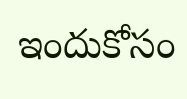ఇందుకోసం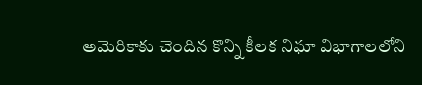అమెరికాకు చెందిన కొన్ని కీలక నిఘా విభాగాలలోని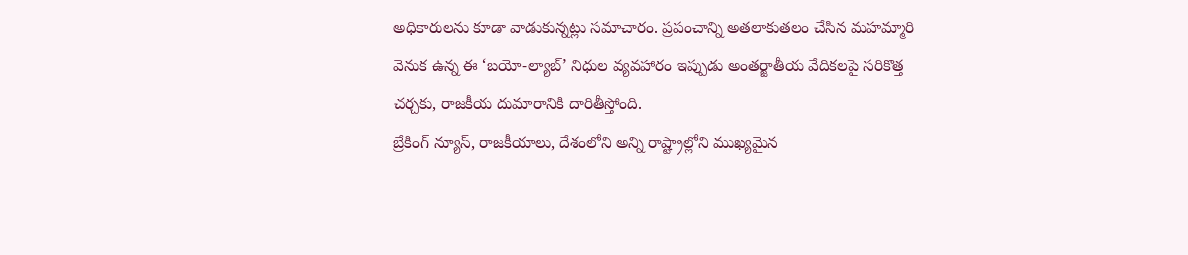అధికారులను కూడా వాడుకున్నట్లు సమాచారం. ప్రపంచాన్ని అతలాకుతలం చేసిన మహమ్మారి వెనుక ఉన్న ఈ ‘బయో-ల్యాబ్’ నిధుల వ్యవహారం ఇప్పుడు అంతర్జాతీయ వేదికలపై సరికొత్త చర్చకు, రాజకీయ దుమారానికి దారితీస్తోంది.
బ్రేకింగ్ న్యూస్, రాజకీయాలు, దేశంలోని అన్ని రాష్ట్రాల్లోని ముఖ్యమైన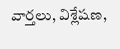వార్తలు, విశ్లేషణ,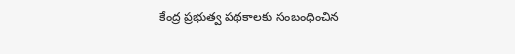కేంద్ర ప్రభుత్వ పథకాలకు సంబంధించిన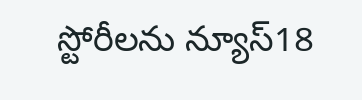స్టోరీలను న్యూస్18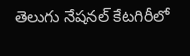తెలుగు నేషనల్ కేటగిరీలో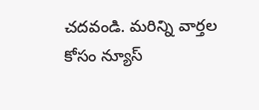చదవండి. మరిన్ని వార్తల కోసం న్యూస్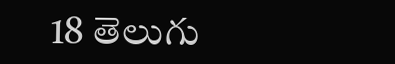18 తెలుగు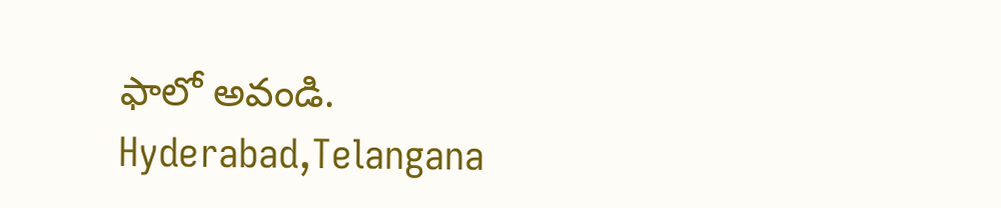ఫాలో అవండి.
Hyderabad,Telangana